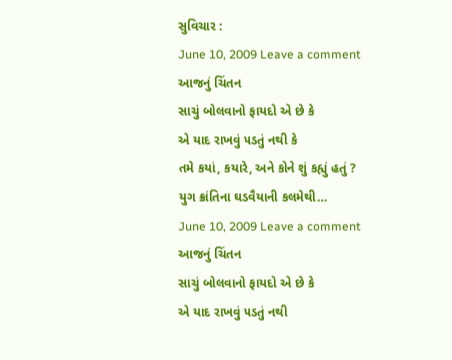સુવિચાર :
June 10, 2009 Leave a comment
આજનું ચિંતન
સાચું બોલવાનો ફાયદો એ છે કે
એ યાદ રાખવું ૫ડતું નથી કે
તમે કયાં, કયારે, અને કોને શું કહ્યું હતું ?
યુગ ક્રાંતિના ઘડવૈયાની કલમેથી…
June 10, 2009 Leave a comment
આજનું ચિંતન
સાચું બોલવાનો ફાયદો એ છે કે
એ યાદ રાખવું ૫ડતું નથી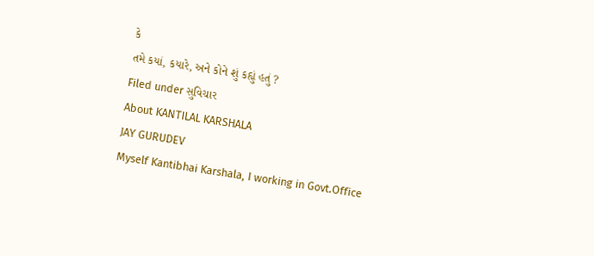કે
તમે કયાં, કયારે, અને કોને શું કહ્યું હતું ?
Filed under સુવિચાર
About KANTILAL KARSHALA
JAY GURUDEV
Myself Kantibhai Karshala, I working in Govt.Office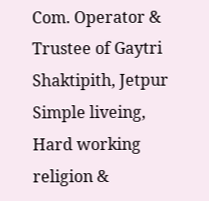Com. Operator & Trustee of Gaytri Shaktipith, Jetpur
Simple liveing, Hard working religion &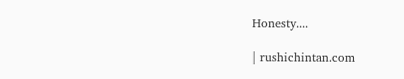Honesty....

| rushichintan.com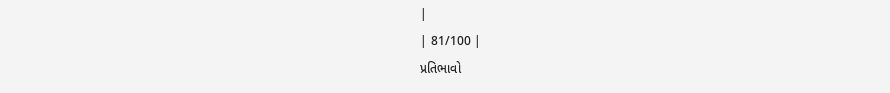|
| 81/100 |
પ્રતિભાવો